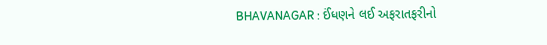BHAVANAGAR : ઈંધણને લઈ અફરાતફરીનો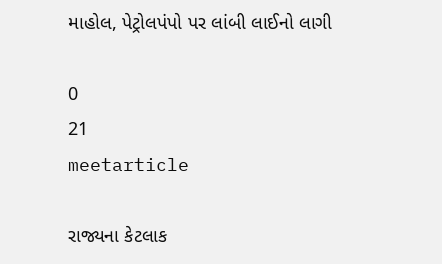માહોલ, પેટ્રોલપંપો પર લાંબી લાઈનો લાગી

0
21
meetarticle

રાજ્યના કેટલાક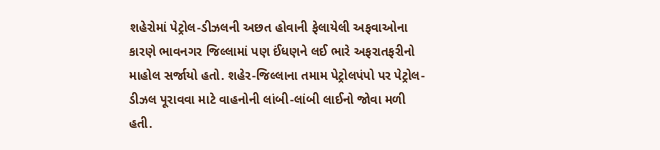શહેરોમાં પેટ્રોલ-ડીઝલની અછત હોવાની ફેલાયેલી અફવાઓના કારણે ભાવનગર જિલ્લામાં પણ ઈંધણને લઈ ભારે અફરાતફરીનો માહોલ સર્જાયો હતો. શહેર-જિલ્લાના તમામ પેટ્રોલપંપો પર પેટ્રોલ-ડીઝલ પૂરાવવા માટે વાહનોની લાંબી-લાંબી લાઈનો જોવા મળી હતી.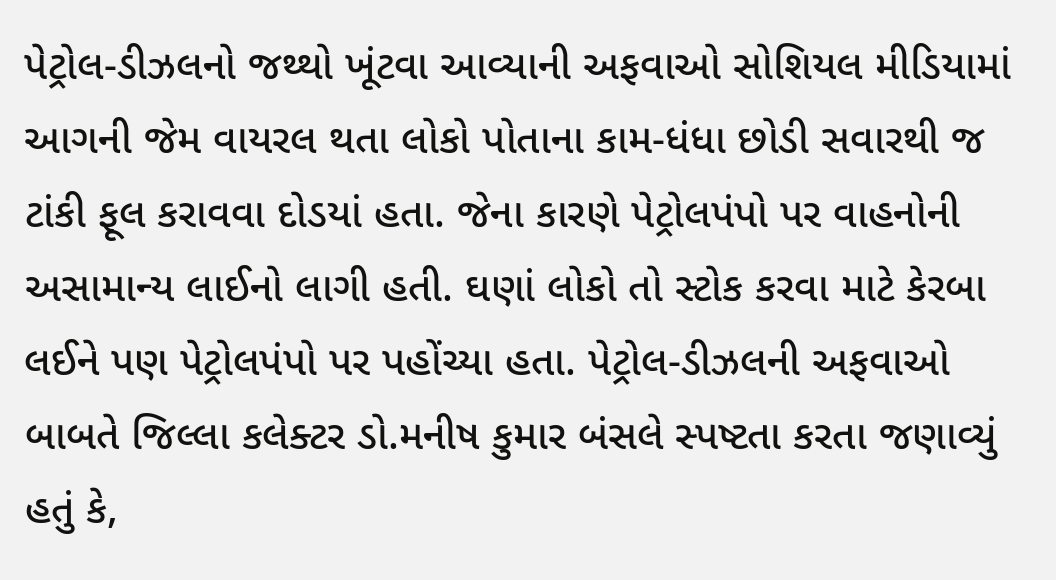પેટ્રોલ-ડીઝલનો જથ્થો ખૂંટવા આવ્યાની અફવાઓ સોશિયલ મીડિયામાં આગની જેમ વાયરલ થતા લોકો પોતાના કામ-ધંધા છોડી સવારથી જ ટાંકી ફૂલ કરાવવા દોડયાં હતા. જેના કારણે પેટ્રોલપંપો પર વાહનોની અસામાન્ય લાઈનો લાગી હતી. ઘણાં લોકો તો સ્ટોક કરવા માટે કેરબા લઈને પણ પેટ્રોલપંપો પર પહોંચ્યા હતા. પેટ્રોલ-ડીઝલની અફવાઓ બાબતે જિલ્લા કલેક્ટર ડો.મનીષ કુમાર બંસલે સ્પષ્ટતા કરતા જણાવ્યું હતું કે,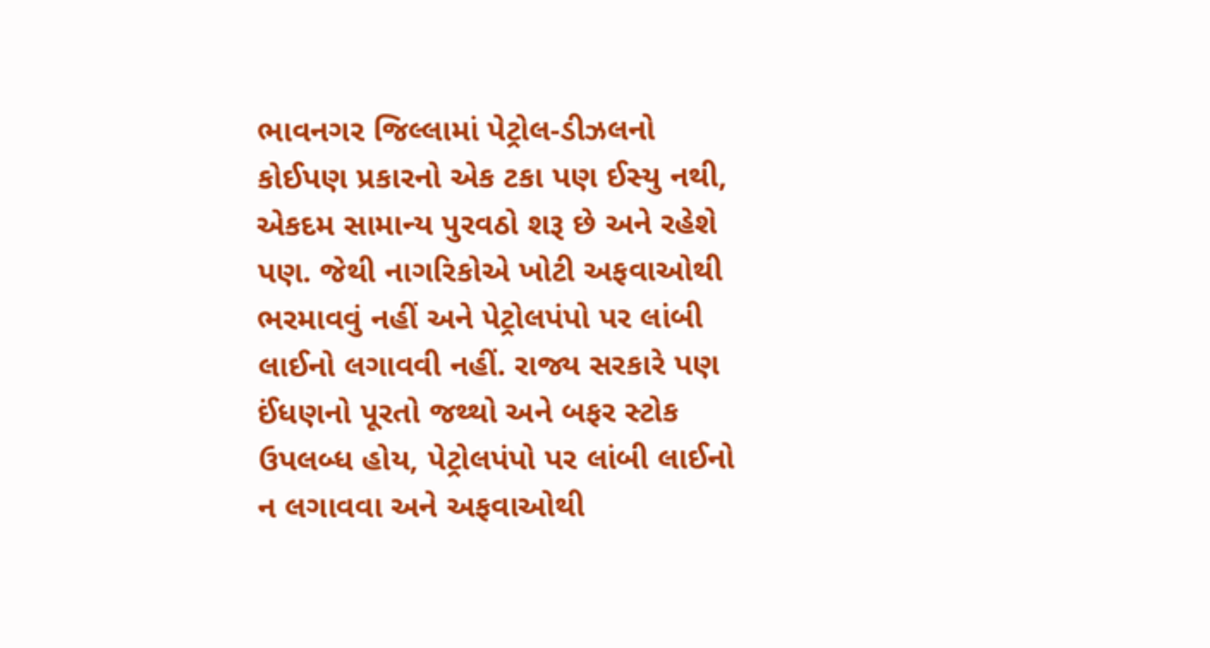ભાવનગર જિલ્લામાં પેટ્રોલ-ડીઝલનો કોઈપણ પ્રકારનો એક ટકા પણ ઈસ્યુ નથી, એકદમ સામાન્ય પુરવઠો શરૂ છે અને રહેશે પણ. જેથી નાગરિકોએ ખોટી અફવાઓથી ભરમાવવું નહીં અને પેટ્રોલપંપો પર લાંબી લાઈનો લગાવવી નહીં. રાજ્ય સરકારે પણ ઈંધણનો પૂરતો જથ્થો અને બફર સ્ટોક ઉપલબ્ધ હોય, પેટ્રોલપંપો પર લાંબી લાઈનો ન લગાવવા અને અફવાઓથી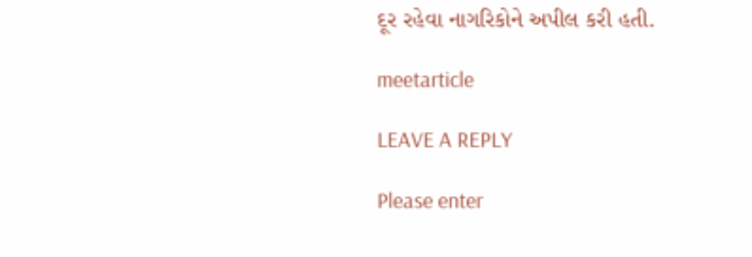દૂર રહેવા નાગરિકોને અપીલ કરી હતી.

meetarticle

LEAVE A REPLY

Please enter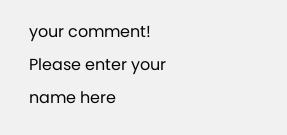your comment!
Please enter your name here